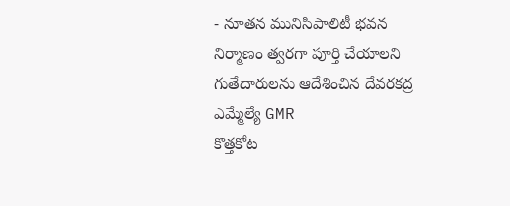- నూతన మునిసిపాలిటీ భవన నిర్మాణం త్వరగా పూర్తి చేయాలని గుతేదారులను ఆదేశించిన దేవరకద్ర ఎమ్మేల్యే GMR
కొత్తకోట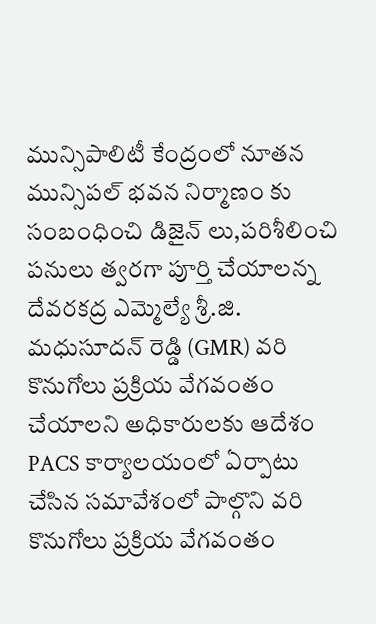మున్సిపాలిటీ కేంద్రంలో నూతన మున్సిపల్ భవన నిర్మాణం కు సంబంధించి డిజైన్ లు,పరిశీలించి పనులు త్వరగా పూర్తి చేయాలన్న దేవరకద్ర ఎమ్మెల్యే శ్రీ.జి. మధుసూదన్ రెడ్డి (GMR) వరి కొనుగోలు ప్రక్రియ వేగవంతం చేయాలని అధికారులకు ఆదేశం PACS కార్యాలయంలో ఏర్పాటు చేసిన సమావేశంలో పాల్గొని వరి కొనుగోలు ప్రక్రియ వేగవంతం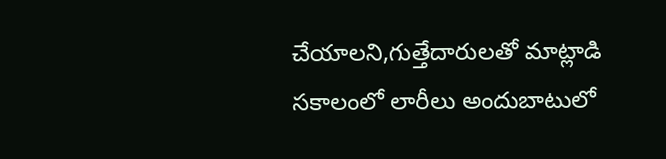చేయాలని,గుత్తేదారులతో మాట్లాడి సకాలంలో లారీలు అందుబాటులో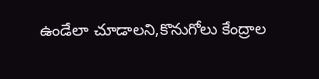ఉండేలా చూడాలని,కొనుగోలు కేంద్రాల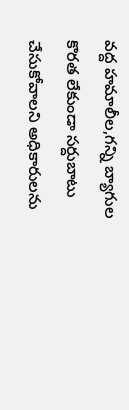వద్ద హమాలీల,గన్ని బ్యాగుల కొరత లేకుండా సర్దుబాటు చేసుకోవాలని అధికారులను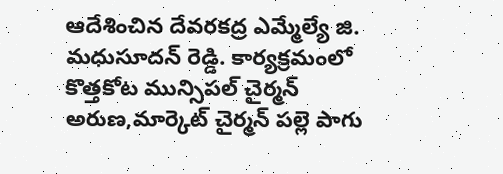ఆదేశించిన దేవరకద్ర ఎమ్మేల్యే జి. మధుసూదన్ రెడ్డి. కార్యక్రమంలో కొత్తకోట మున్సిపల్ చైర్మన్ అరుణ,మార్కెట్ చైర్మన్ పల్లె పాగు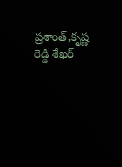ప్రశాంత్,కృష్ణ రెడ్డి శేఖర్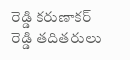రెడ్డి కరుణాకర్ రెడ్డి తదితరులు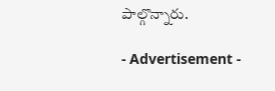పాల్గొన్నారు.

- Advertisement -